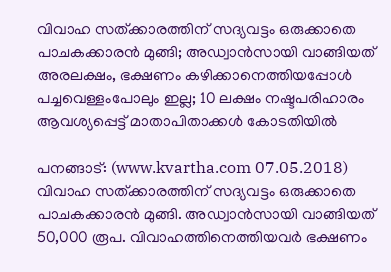വിവാഹ സത്ക്കാരത്തിന് സദ്യവട്ടം ഒരുക്കാതെ പാചകക്കാരന്‍ മുങ്ങി; അഡ്വാന്‍സായി വാങ്ങിയത് അരലക്ഷം, ഭക്ഷണം കഴിക്കാനെത്തിയപ്പോള്‍ പച്ചവെള്ളംപോലും ഇല്ല; 10 ലക്ഷം നഷ്ടപരിഹാരം ആവശ്യപ്പെട്ട് മാതാപിതാക്കള്‍ കോടതിയില്‍

പനങ്ങാട്: (www.kvartha.com 07.05.2018) വിവാഹ സത്ക്കാരത്തിന് സദ്യവട്ടം ഒരുക്കാതെ പാചകക്കാരന്‍ മുങ്ങി. അഡ്വാന്‍സായി വാങ്ങിയത് 50,000 രൂപ. വിവാഹത്തിനെത്തിയവര്‍ ഭക്ഷണം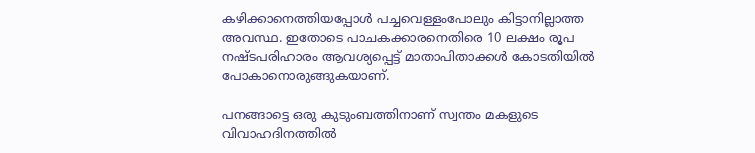കഴിക്കാനെത്തിയപ്പോള്‍ പച്ചവെള്ളംപോലും കിട്ടാനില്ലാത്ത അവസ്ഥ. ഇതോടെ പാചകക്കാരനെതിരെ 10 ലക്ഷം രൂപ നഷ്ടപരിഹാരം ആവശ്യപ്പെട്ട് മാതാപിതാക്കള്‍ കോടതിയില്‍ പോകാനൊരുങ്ങുകയാണ്.

പനങ്ങാട്ടെ ഒരു കുടുംബത്തിനാണ് സ്വന്തം മകളുടെ വിവാഹദിനത്തില്‍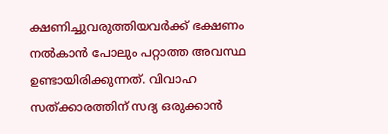ക്ഷണിച്ചുവരുത്തിയവര്‍ക്ക് ഭക്ഷണം നല്‍കാന്‍ പോലും പറ്റാത്ത അവസ്ഥ ഉണ്ടായിരിക്കുന്നത്. വിവാഹ സത്ക്കാരത്തിന് സദ്യ ഒരുക്കാന്‍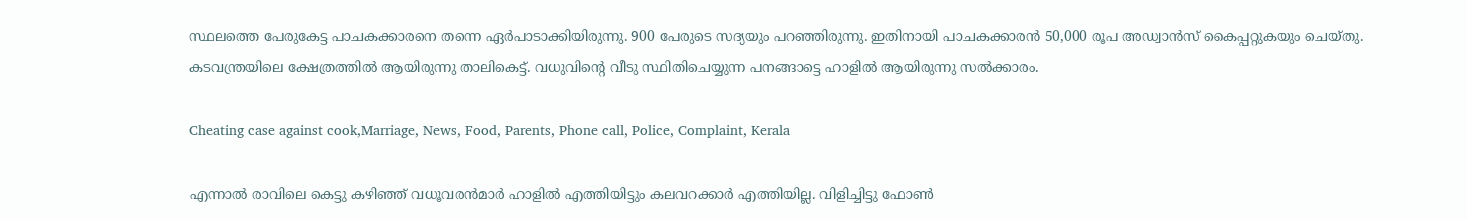സ്ഥലത്തെ പേരുകേട്ട പാചകക്കാരനെ തന്നെ ഏര്‍പാടാക്കിയിരുന്നു. 900 പേരുടെ സദ്യയും പറഞ്ഞിരുന്നു. ഇതിനായി പാചകക്കാരന്‍ 50,000 രൂപ അഡ്വാന്‍സ് കൈപ്പറ്റുകയും ചെയ്തു. കടവന്ത്രയിലെ ക്ഷേത്രത്തില്‍ ആയിരുന്നു താലികെട്ട്. വധുവിന്റെ വീടു സ്ഥിതിചെയ്യുന്ന പനങ്ങാട്ടെ ഹാളില്‍ ആയിരുന്നു സല്‍ക്കാരം.

Cheating case against cook,Marriage, News, Food, Parents, Phone call, Police, Complaint, Kerala

എന്നാല്‍ രാവിലെ കെട്ടു കഴിഞ്ഞ് വധൂവരന്‍മാര്‍ ഹാളില്‍ എത്തിയിട്ടും കലവറക്കാര്‍ എത്തിയില്ല. വിളിച്ചിട്ടു ഫോണ്‍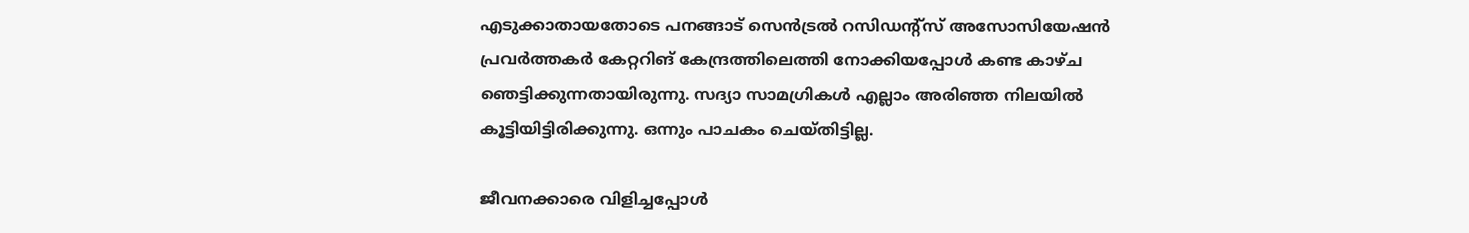എടുക്കാതായതോടെ പനങ്ങാട് സെന്‍ട്രല്‍ റസിഡന്റ്‌സ് അസോസിയേഷന്‍ പ്രവര്‍ത്തകര്‍ കേറ്ററിങ് കേന്ദ്രത്തിലെത്തി നോക്കിയപ്പോള്‍ കണ്ട കാഴ്ച ഞെട്ടിക്കുന്നതായിരുന്നു. സദ്യാ സാമഗ്രികള്‍ എല്ലാം അരിഞ്ഞ നിലയില്‍ കൂട്ടിയിട്ടിരിക്കുന്നു. ഒന്നും പാചകം ചെയ്തിട്ടില്ല.

ജീവനക്കാരെ വിളിച്ചപ്പോള്‍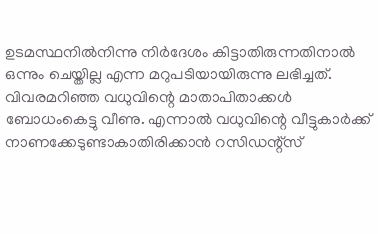ഉടമസ്ഥനില്‍നിന്നു നിര്‍ദേശം കിട്ടാതിരുന്നതിനാല്‍ ഒന്നും ചെയ്തില്ല എന്ന മറുപടിയായിരുന്നു ലഭിച്ചത്. വിവരമറിഞ്ഞ വധുവിന്റെ മാതാപിതാക്കള്‍ ബോധംകെട്ടു വീണു. എന്നാല്‍ വധുവിന്റെ വീട്ടുകാര്‍ക്ക് നാണക്കേടുണ്ടാകാതിരിക്കാന്‍ റസിഡന്റ്‌സ്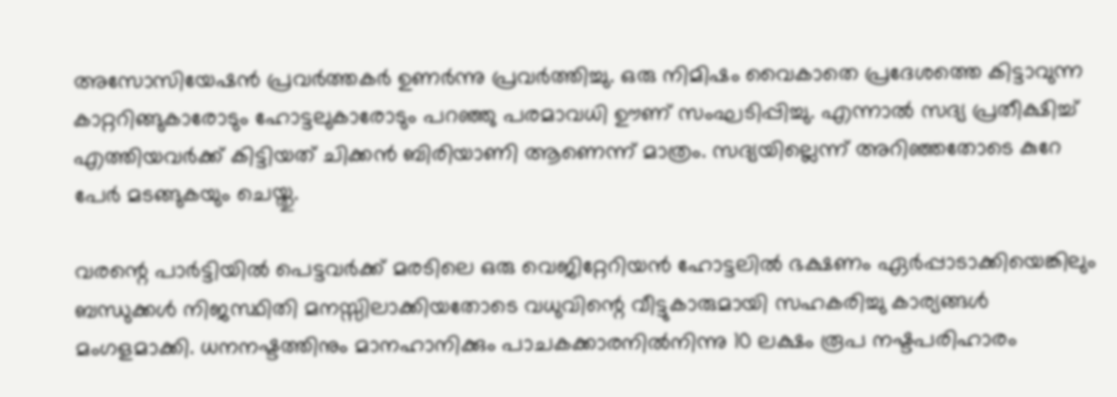അസോസിയേഷന്‍ പ്രവര്‍ത്തകര്‍ ഉണര്‍ന്നു പ്രവര്‍ത്തിച്ചു. ഒരു നിമിഷം വൈകാതെ പ്രദേശത്തെ കിട്ടാവുന്ന കാറ്ററിങ്ങുകാരോടും ഹോട്ടലുകാരോടും പറഞ്ഞു പരമാവധി ഊണ് സംഘടിപ്പിച്ചു. എന്നാല്‍ സദ്യ പ്രതീക്ഷിച്ച് എത്തിയവര്‍ക്ക് കിട്ടിയത് ചിക്കന്‍ ബിരിയാണി ആണെന്ന് മാത്രം. സദ്യയില്ലെന്ന് അറിഞ്ഞതോടെ കുറേ പേര്‍ മടങ്ങുകയും ചെയ്തു.

വരന്റെ പാര്‍ട്ടിയില്‍ പെട്ടവര്‍ക്ക് മരടിലെ ഒരു വെജിറ്റേറിയന്‍ ഹോട്ടലില്‍ ഭക്ഷണം ഏര്‍പ്പാടാക്കിയെങ്കിലും ബന്ധുക്കള്‍ നിജസ്ഥിതി മനസ്സിലാക്കിയതോടെ വധുവിന്റെ വീട്ടുകാരുമായി സഹകരിച്ചു കാര്യങ്ങള്‍ മംഗളമാക്കി. ധനനഷ്ടത്തിനും മാനഹാനിക്കും പാചകക്കാരനില്‍നിന്നു 10 ലക്ഷം രൂപ നഷ്ടപരിഹാരം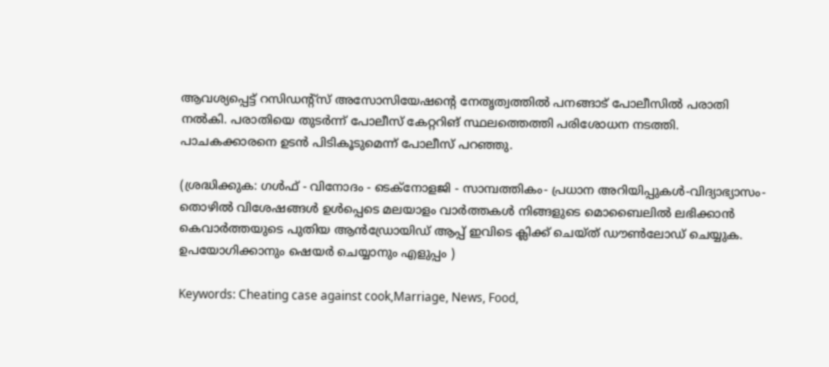ആവശ്യപ്പെട്ട് റസിഡന്റ്‌സ് അസോസിയേഷന്റെ നേതൃത്വത്തില്‍ പനങ്ങാട് പോലീസില്‍ പരാതി നല്‍കി. പരാതിയെ തുടര്‍ന്ന് പോലീസ് കേറ്ററിങ് സ്ഥലത്തെത്തി പരിശോധന നടത്തി. പാചകക്കാരനെ ഉടന്‍ പിടികൂടുമെന്ന് പോലീസ് പറഞ്ഞു.

(ശ്രദ്ധിക്കുക: ഗൾഫ് - വിനോദം - ടെക്നോളജി - സാമ്പത്തികം- പ്രധാന അറിയിപ്പുകൾ-വിദ്യാഭ്യാസം-തൊഴിൽ വിശേഷങ്ങൾ ഉൾപ്പെടെ മലയാളം വാർത്തകൾ നിങ്ങളുടെ മൊബൈലിൽ ലഭിക്കാൻ കെവാർത്തയുടെ പുതിയ ആൻഡ്രോയിഡ് ആപ്പ് ഇവിടെ ക്ലിക്ക് ചെയ്ത് ഡൗൺലോഡ് ചെയ്യുക. ഉപയോഗിക്കാനും ഷെയർ ചെയ്യാനും എളുപ്പം )

Keywords: Cheating case against cook,Marriage, News, Food,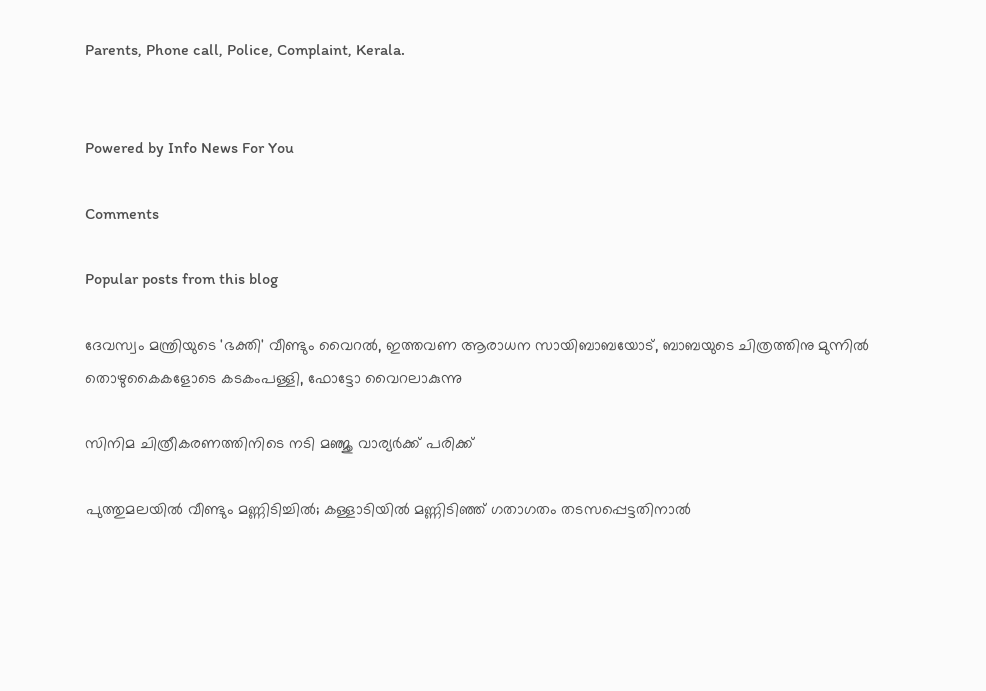Parents, Phone call, Police, Complaint, Kerala.


Powered by Info News For You

Comments

Popular posts from this blog

ദേവസ്വം മന്ത്രിയുടെ 'ഭക്തി' വീണ്ടും വൈറല്‍, ഇത്തവണ ആരാധന സായിബാബയോട്, ബാബയുടെ ചിത്രത്തിനു മുന്നില്‍ തൊഴുകൈകളോടെ കടകംപള്ളി, ഫോട്ടോ വൈറലാകുന്നു

സിനിമ ചിത്രീകരണത്തിനിടെ നടി മഞ്ജു വാര്യര്‍ക്ക് പരിക്ക്

പുത്തുമലയില്‍ വീണ്ടും മണ്ണിടിച്ചില്‍; കള്ളാടിയില്‍ മണ്ണിടിഞ്ഞ് ഗതാഗതം തടസപ്പെട്ടതിനാല്‍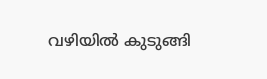വഴിയില്‍ കുടുങ്ങി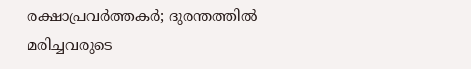രക്ഷാപ്രവര്‍ത്തകര്‍; ദുരന്തത്തില്‍ മരിച്ചവരുടെ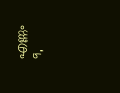എണ്ണം 9,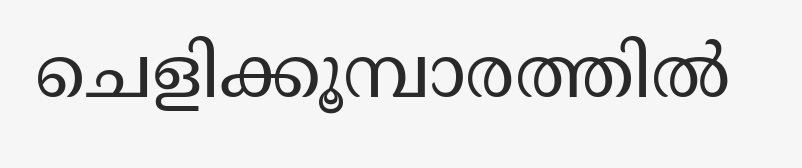ചെളിക്കൂമ്പാരത്തില്‍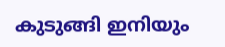കുടുങ്ങി ഇനിയും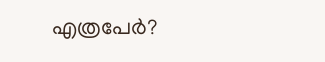എത്രപേര്‍?